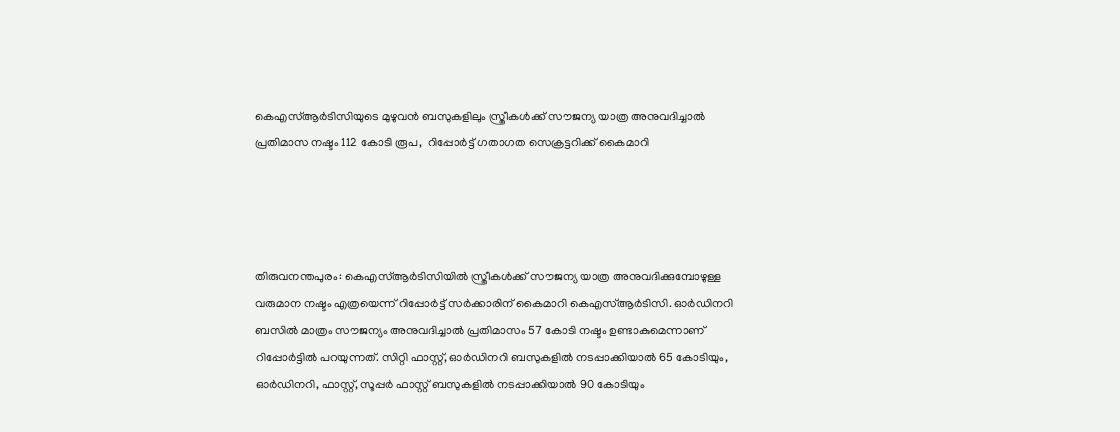കെഎസ്ആര്‍ടിസിയുടെ മുഴുവന്‍ ബസുകളിലും സ്ത്രീകള്‍ക്ക് സൗജന്യ യാത്ര അനുവദിച്ചാല്‍ പ്രതിമാസ നഷ്ടം 112 കോടി രൂപ,  റിപ്പോര്‍ട്ട് ഗതാഗത സെക്രട്ടറിക്ക് കൈമാറി




തിരുവനന്തപുരം: കെഎസ്ആര്‍ടിസിയില്‍ സ്ത്രീകള്‍ക്ക് സൗജന്യ യാത്ര അനുവദിക്കുമ്പോഴുള്ള വരുമാന നഷ്ടം എത്രയെന്ന് റിപ്പോര്‍ട്ട് സര്‍ക്കാരിന് കൈമാറി കെഎസ്ആര്‍ടിസി. ഓര്‍ഡിനറി ബസില്‍ മാത്രം സൗജന്യം അനുവദിച്ചാല്‍ പ്രതിമാസം 57 കോടി നഷ്ടം ഉണ്ടാകുമെന്നാണ് റിപ്പോര്‍ട്ടില്‍ പറയുന്നത്. സിറ്റി ഫാസ്റ്റ്, ഓര്‍ഡിനറി ബസുകളില്‍ നടപ്പാക്കിയാല്‍ 65 കോടിയും,  ഓര്‍ഡിനറി, ഫാസ്റ്റ്, സൂപ്പര്‍ ഫാസ്റ്റ് ബസുകളില്‍ നടപ്പാക്കിയാല്‍ 90 കോടിയും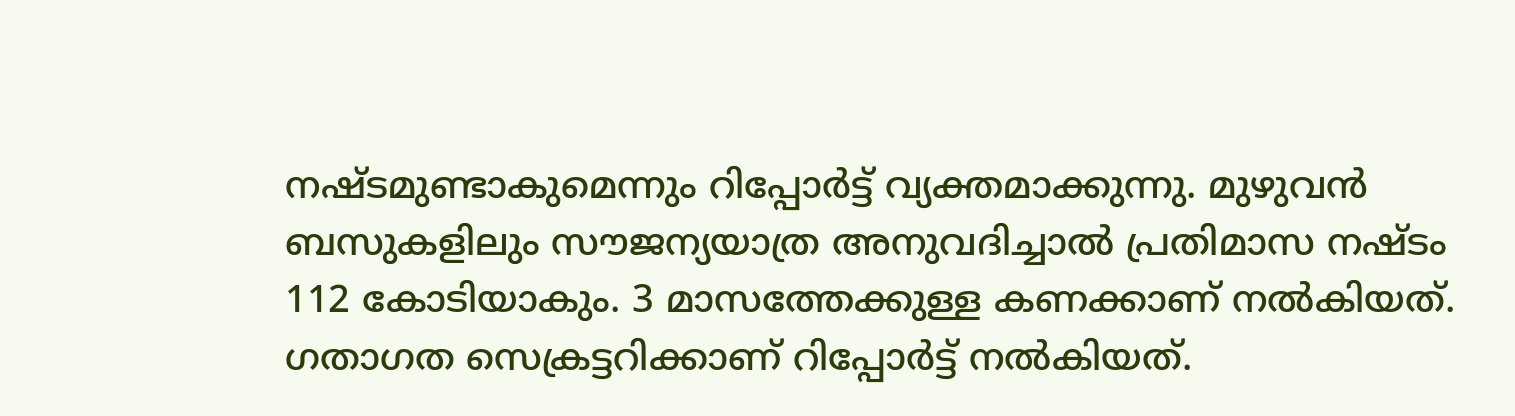നഷ്ടമുണ്ടാകുമെന്നും റിപ്പോര്‍ട്ട് വ്യക്തമാക്കുന്നു. മുഴുവന്‍ ബസുകളിലും സൗജന്യയാത്ര അനുവദിച്ചാല്‍ പ്രതിമാസ നഷ്ടം 112 കോടിയാകും. 3 മാസത്തേക്കുള്ള കണക്കാണ് നല്‍കിയത്. ഗതാഗത സെക്രട്ടറിക്കാണ് റിപ്പോര്‍ട്ട് നല്‍കിയത്.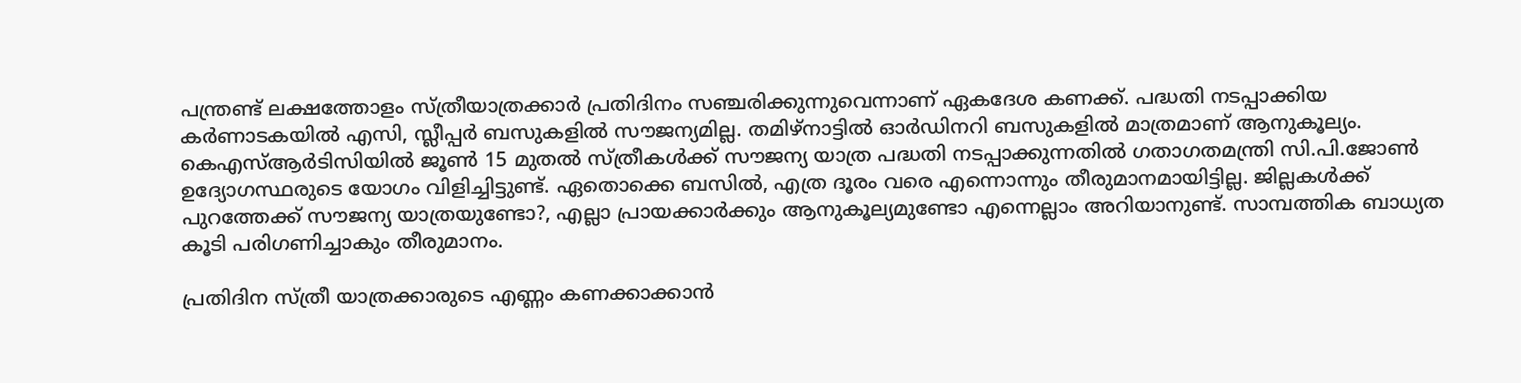പന്ത്രണ്ട് ലക്ഷത്തോളം സ്ത്രീയാത്രക്കാര്‍ പ്രതിദിനം സഞ്ചരിക്കുന്നുവെന്നാണ് ഏകദേശ കണക്ക്. പദ്ധതി നടപ്പാക്കിയ കര്‍ണാടകയില്‍ എസി, സ്ലീപ്പര്‍ ബസുകളില്‍ സൗജന്യമില്ല. തമിഴ്‌നാട്ടില്‍ ഓര്‍ഡിനറി ബസുകളില്‍ മാത്രമാണ് ആനുകൂല്യം. കെഎസ്ആര്‍ടിസിയില്‍ ജൂണ്‍ 15 മുതല്‍ സ്ത്രീകള്‍ക്ക് സൗജന്യ യാത്ര പദ്ധതി നടപ്പാക്കുന്നതില്‍ ഗതാഗതമന്ത്രി സി.പി.ജോണ്‍ ഉദ്യോഗസ്ഥരുടെ യോഗം വിളിച്ചിട്ടുണ്ട്. ഏതൊക്കെ ബസില്‍, എത്ര ദൂരം വരെ എന്നൊന്നും തീരുമാനമായിട്ടില്ല. ജില്ലകള്‍ക്ക് പുറത്തേക്ക് സൗജന്യ യാത്രയുണ്ടോ?, എല്ലാ പ്രായക്കാര്‍ക്കും ആനുകൂല്യമുണ്ടോ എന്നെല്ലാം അറിയാനുണ്ട്. സാമ്പത്തിക ബാധ്യത കൂടി പരിഗണിച്ചാകും തീരുമാനം.

പ്രതിദിന സ്ത്രീ യാത്രക്കാരുടെ എണ്ണം കണക്കാക്കാന്‍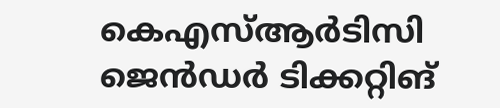കെഎസ്ആര്‍ടിസി ജെന്‍ഡര്‍ ടിക്കറ്റിങ്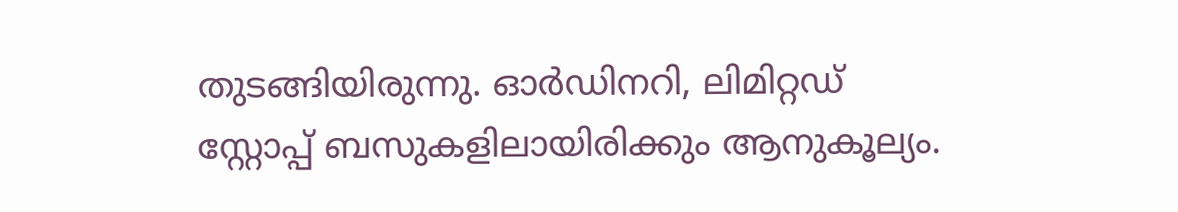തുടങ്ങിയിരുന്നു. ഓര്‍ഡിനറി, ലിമിറ്റഡ് സ്റ്റോപ്പ് ബസുകളിലായിരിക്കും ആനുകൂല്യം.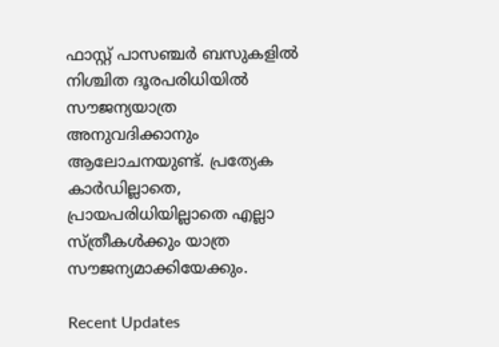ഫാസ്റ്റ് പാസഞ്ചര്‍ ബസുകളില്‍ നിശ്ചിത ദൂരപരിധിയില്‍ സൗജന്യയാത്ര അനുവദിക്കാനും ആലോചനയുണ്ട്. പ്രത്യേക കാര്‍ഡില്ലാതെ, പ്രായപരിധിയില്ലാതെ എല്ലാ സ്ത്രീകള്‍ക്കും യാത്ര സൗജന്യമാക്കിയേക്കും.

Recent Updates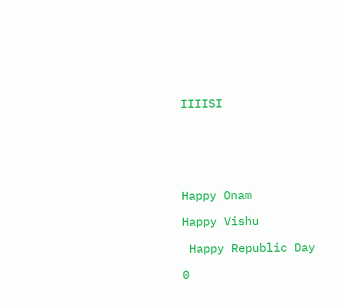IIIISI






Happy Onam

Happy Vishu

 Happy Republic Day

0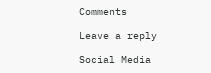Comments

Leave a reply

Social Media